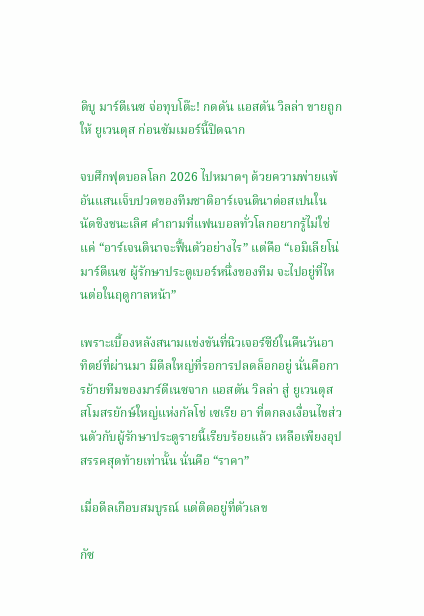ดิบู มาร์ตีเนซ จ่อทุบโต๊ะ! กดดัน แอสตัน วิลล่า ขายถูกให้ ยูเวนตุส ก่อนซัมเมอร์นี้ปิดฉาก

จบศึกฟุตบอลโลก 2026 ไปหมาดๆ ด้วยความพ่ายแพ้อันแสนเจ็บปวดของทีมชาติอาร์เจนตินาต่อสเปนในนัดชิงชนะเลิศ คำถามที่แฟนบอลทั่วโลกอยากรู้ไม่ใช่แค่ “อาร์เจนตินาจะฟื้นตัวอย่างไร” แต่คือ “เอมิเลียโน่ มาร์ตีเนซ ผู้รักษาประตูเบอร์หนึ่งของทีม จะไปอยู่ที่ไหนต่อในฤดูกาลหน้า”

เพราะเบื้องหลังสนามแข่งขันที่นิวเจอร์ซีย์ในคืนวันอาทิตย์ที่ผ่านมา มีดีลใหญ่ที่รอการปลดล็อกอยู่ นั่นคือการย้ายทีมของมาร์ตีเนซจาก แอสตัน วิลล่า สู่ ยูเวนตุส สโมสรยักษ์ใหญ่แห่งกัลโช่ เซเรีย อา ที่ตกลงเงื่อนไขส่วนตัวกับผู้รักษาประตูรายนี้เรียบร้อยแล้ว เหลือเพียงอุปสรรคสุดท้ายเท่านั้น นั่นคือ “ราคา”

เมื่อดีลเกือบสมบูรณ์ แต่ติดอยู่ที่ตัวเลข

กัซ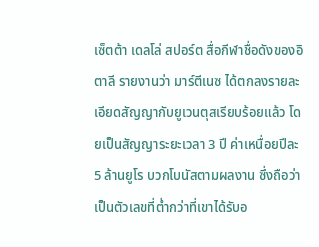เซ็ตต้า เดลโล่ สปอร์ต สื่อกีฬาชื่อดังของอิตาลี รายงานว่า มาร์ตีเนซ ได้ตกลงรายละเอียดสัญญากับยูเวนตุสเรียบร้อยแล้ว โดยเป็นสัญญาระยะเวลา 3 ปี ค่าเหนื่อยปีละ 5 ล้านยูโร บวกโบนัสตามผลงาน ซึ่งถือว่าเป็นตัวเลขที่ต่ำกว่าที่เขาได้รับอ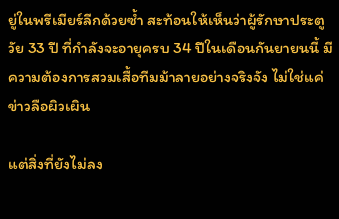ยู่ในพรีเมียร์ลีกด้วยซ้ำ สะท้อนให้เห็นว่าผู้รักษาประตูวัย 33 ปี ที่กำลังจะอายุครบ 34 ปีในเดือนกันยายนนี้ มีความต้องการสวมเสื้อทีมม้าลายอย่างจริงจัง ไม่ใช่แค่ข่าวลือผิวเผิน

แต่สิ่งที่ยังไม่ลง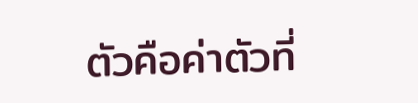ตัวคือค่าตัวที่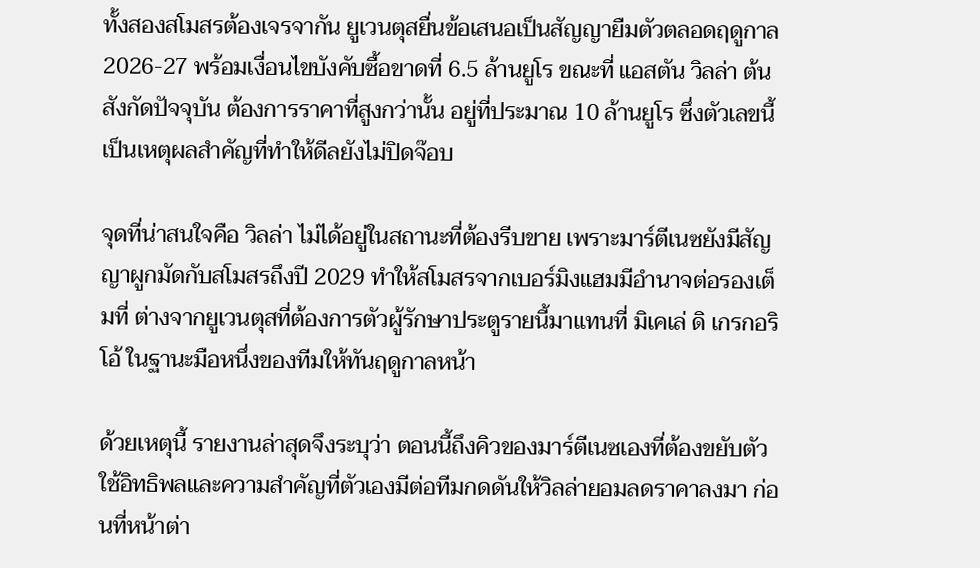ทั้งสองสโมสรต้องเจรจากัน ยูเวนตุสยื่นข้อเสนอเป็นสัญญายืมตัวตลอดฤดูกาล 2026-27 พร้อมเงื่อนไขบังคับซื้อขาดที่ 6.5 ล้านยูโร ขณะที่ แอสตัน วิลล่า ต้นสังกัดปัจจุบัน ต้องการราคาที่สูงกว่านั้น อยู่ที่ประมาณ 10 ล้านยูโร ซึ่งตัวเลขนี้เป็นเหตุผลสำคัญที่ทำให้ดีลยังไม่ปิดจ๊อบ

จุดที่น่าสนใจคือ วิลล่า ไม่ได้อยู่ในสถานะที่ต้องรีบขาย เพราะมาร์ตีเนซยังมีสัญญาผูกมัดกับสโมสรถึงปี 2029 ทำให้สโมสรจากเบอร์มิงแฮมมีอำนาจต่อรองเต็มที่ ต่างจากยูเวนตุสที่ต้องการตัวผู้รักษาประตูรายนี้มาแทนที่ มิเคเล่ ดิ เกรกอริโอ้ ในฐานะมือหนึ่งของทีมให้ทันฤดูกาลหน้า

ด้วยเหตุนี้ รายงานล่าสุดจึงระบุว่า ตอนนี้ถึงคิวของมาร์ตีเนซเองที่ต้องขยับตัว ใช้อิทธิพลและความสำคัญที่ตัวเองมีต่อทีมกดดันให้วิลล่ายอมลดราคาลงมา ก่อนที่หน้าต่า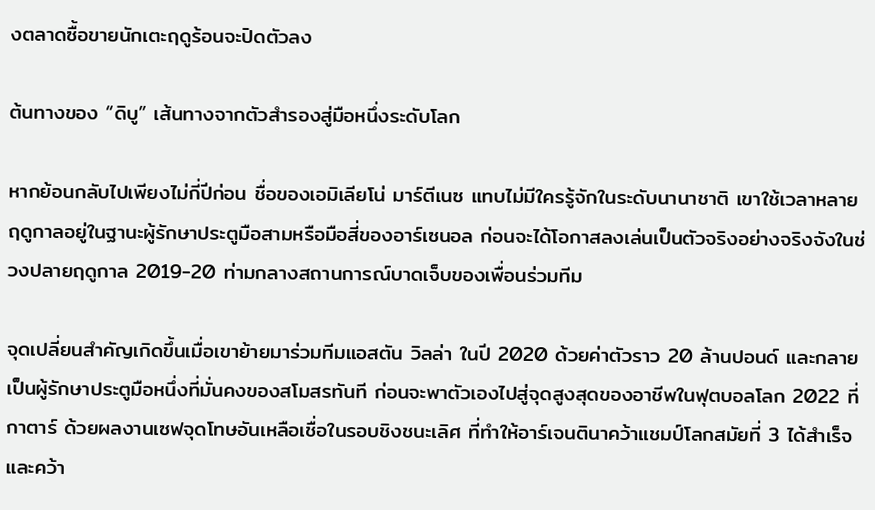งตลาดซื้อขายนักเตะฤดูร้อนจะปิดตัวลง

ต้นทางของ “ดิบู” เส้นทางจากตัวสำรองสู่มือหนึ่งระดับโลก

หากย้อนกลับไปเพียงไม่กี่ปีก่อน ชื่อของเอมิเลียโน่ มาร์ตีเนซ แทบไม่มีใครรู้จักในระดับนานาชาติ เขาใช้เวลาหลายฤดูกาลอยู่ในฐานะผู้รักษาประตูมือสามหรือมือสี่ของอาร์เซนอล ก่อนจะได้โอกาสลงเล่นเป็นตัวจริงอย่างจริงจังในช่วงปลายฤดูกาล 2019-20 ท่ามกลางสถานการณ์บาดเจ็บของเพื่อนร่วมทีม

จุดเปลี่ยนสำคัญเกิดขึ้นเมื่อเขาย้ายมาร่วมทีมแอสตัน วิลล่า ในปี 2020 ด้วยค่าตัวราว 20 ล้านปอนด์ และกลายเป็นผู้รักษาประตูมือหนึ่งที่มั่นคงของสโมสรทันที ก่อนจะพาตัวเองไปสู่จุดสูงสุดของอาชีพในฟุตบอลโลก 2022 ที่กาตาร์ ด้วยผลงานเซฟจุดโทษอันเหลือเชื่อในรอบชิงชนะเลิศ ที่ทำให้อาร์เจนตินาคว้าแชมป์โลกสมัยที่ 3 ได้สำเร็จ และคว้า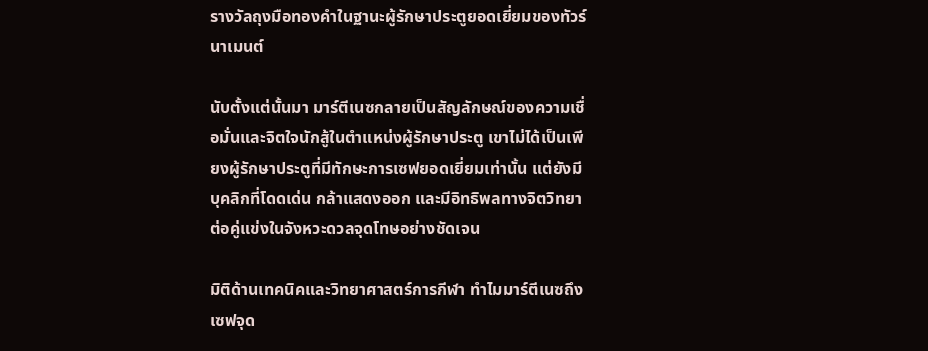รางวัลถุงมือทองคำในฐานะผู้รักษาประตูยอดเยี่ยมของทัวร์นาเมนต์

นับตั้งแต่นั้นมา มาร์ตีเนซกลายเป็นสัญลักษณ์ของความเชื่อมั่นและจิตใจนักสู้ในตำแหน่งผู้รักษาประตู เขาไม่ได้เป็นเพียงผู้รักษาประตูที่มีทักษะการเซฟยอดเยี่ยมเท่านั้น แต่ยังมีบุคลิกที่โดดเด่น กล้าแสดงออก และมีอิทธิพลทางจิตวิทยาต่อคู่แข่งในจังหวะดวลจุดโทษอย่างชัดเจน

มิติด้านเทคนิคและวิทยาศาสตร์การกีฬา ทำไมมาร์ตีเนซถึงเซฟจุด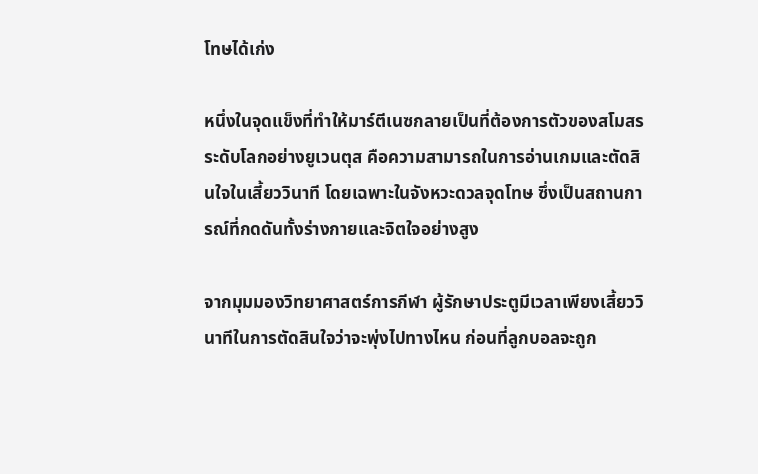โทษได้เก่ง

หนึ่งในจุดแข็งที่ทำให้มาร์ตีเนซกลายเป็นที่ต้องการตัวของสโมสรระดับโลกอย่างยูเวนตุส คือความสามารถในการอ่านเกมและตัดสินใจในเสี้ยววินาที โดยเฉพาะในจังหวะดวลจุดโทษ ซึ่งเป็นสถานการณ์ที่กดดันทั้งร่างกายและจิตใจอย่างสูง

จากมุมมองวิทยาศาสตร์การกีฬา ผู้รักษาประตูมีเวลาเพียงเสี้ยววินาทีในการตัดสินใจว่าจะพุ่งไปทางไหน ก่อนที่ลูกบอลจะถูก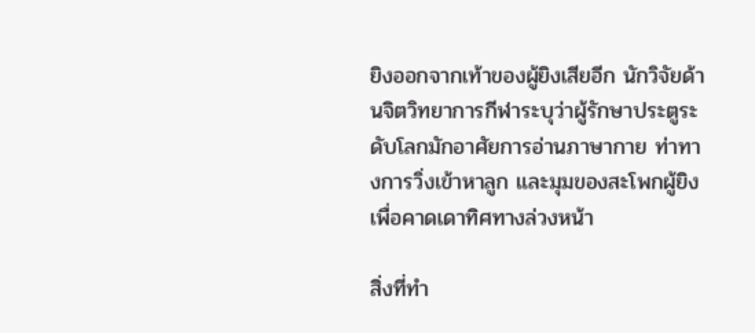ยิงออกจากเท้าของผู้ยิงเสียอีก นักวิจัยด้านจิตวิทยาการกีฬาระบุว่าผู้รักษาประตูระดับโลกมักอาศัยการอ่านภาษากาย ท่าทางการวิ่งเข้าหาลูก และมุมของสะโพกผู้ยิง เพื่อคาดเดาทิศทางล่วงหน้า

สิ่งที่ทำ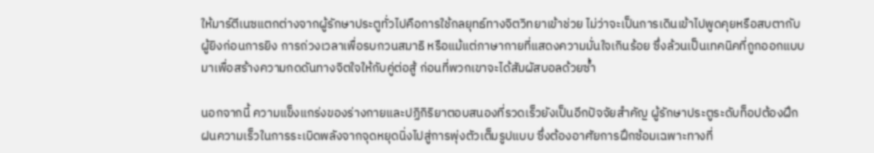ให้มาร์ตีเนซแตกต่างจากผู้รักษาประตูทั่วไปคือการใช้กลยุทธ์ทางจิตวิทยาเข้าช่วย ไม่ว่าจะเป็นการเดินเข้าไปพูดคุยหรือสบตากับผู้ยิงก่อนการยิง การถ่วงเวลาเพื่อรบกวนสมาธิ หรือแม้แต่ภาษากายที่แสดงความมั่นใจเกินร้อย ซึ่งล้วนเป็นเทคนิคที่ถูกออกแบบมาเพื่อสร้างความกดดันทางจิตใจให้กับคู่ต่อสู้ ก่อนที่พวกเขาจะได้สัมผัสบอลด้วยซ้ำ

นอกจากนี้ ความแข็งแกร่งของร่างกายและปฏิกิริยาตอบสนองที่รวดเร็วยังเป็นอีกปัจจัยสำคัญ ผู้รักษาประตูระดับท็อปต้องฝึกฝนความเร็วในการระเบิดพลังจากจุดหยุดนิ่งไปสู่การพุ่งตัวเต็มรูปแบบ ซึ่งต้องอาศัยการฝึกซ้อมเฉพาะทางที่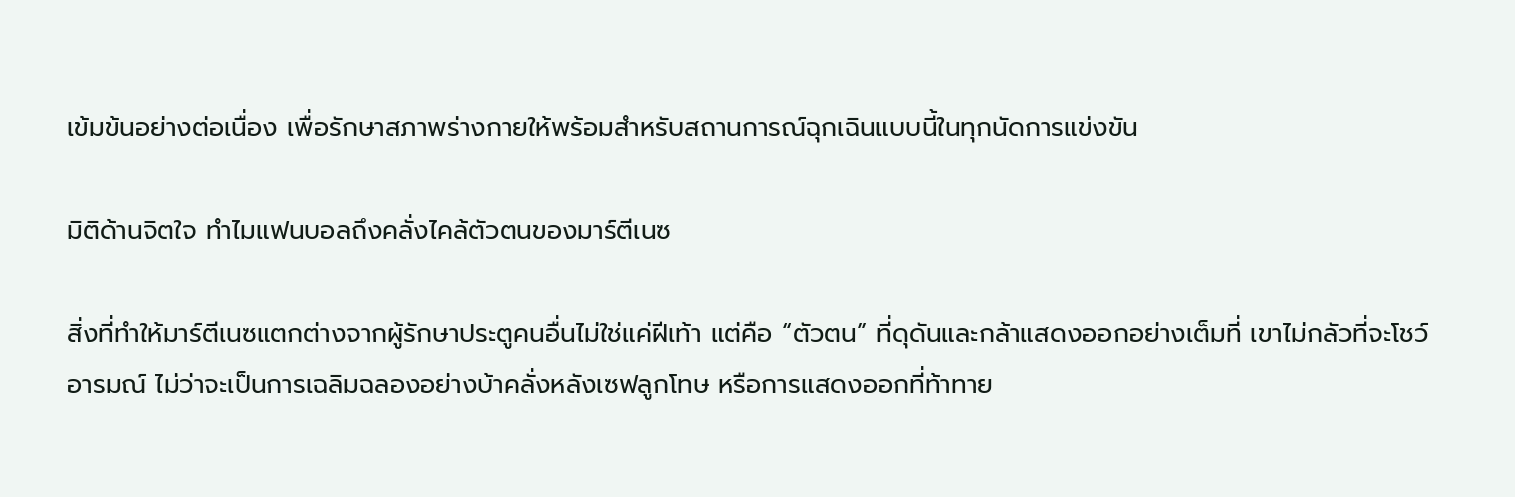เข้มข้นอย่างต่อเนื่อง เพื่อรักษาสภาพร่างกายให้พร้อมสำหรับสถานการณ์ฉุกเฉินแบบนี้ในทุกนัดการแข่งขัน

มิติด้านจิตใจ ทำไมแฟนบอลถึงคลั่งไคล้ตัวตนของมาร์ตีเนซ

สิ่งที่ทำให้มาร์ตีเนซแตกต่างจากผู้รักษาประตูคนอื่นไม่ใช่แค่ฝีเท้า แต่คือ “ตัวตน” ที่ดุดันและกล้าแสดงออกอย่างเต็มที่ เขาไม่กลัวที่จะโชว์อารมณ์ ไม่ว่าจะเป็นการเฉลิมฉลองอย่างบ้าคลั่งหลังเซฟลูกโทษ หรือการแสดงออกที่ท้าทาย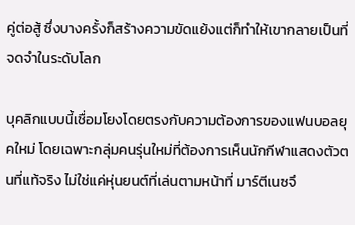คู่ต่อสู้ ซึ่งบางครั้งก็สร้างความขัดแย้งแต่ก็ทำให้เขากลายเป็นที่จดจำในระดับโลก

บุคลิกแบบนี้เชื่อมโยงโดยตรงกับความต้องการของแฟนบอลยุคใหม่ โดยเฉพาะกลุ่มคนรุ่นใหม่ที่ต้องการเห็นนักกีฬาแสดงตัวตนที่แท้จริง ไม่ใช่แค่หุ่นยนต์ที่เล่นตามหน้าที่ มาร์ตีเนซจึ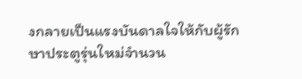งกลายเป็นแรงบันดาลใจให้กับผู้รักษาประตูรุ่นใหม่จำนวน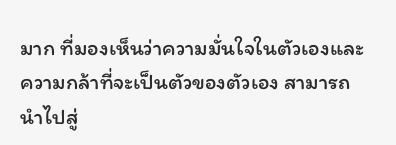มาก ที่มองเห็นว่าความมั่นใจในตัวเองและความกล้าที่จะเป็นตัวของตัวเอง สามารถนำไปสู่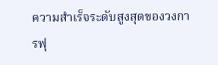ความสำเร็จระดับสูงสุดของวงการฟุ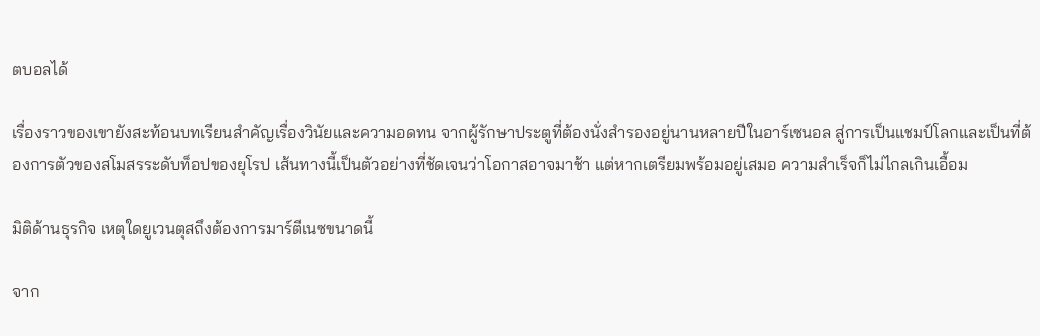ตบอลได้

เรื่องราวของเขายังสะท้อนบทเรียนสำคัญเรื่องวินัยและความอดทน จากผู้รักษาประตูที่ต้องนั่งสำรองอยู่นานหลายปีในอาร์เซนอล สู่การเป็นแชมป์โลกและเป็นที่ต้องการตัวของสโมสรระดับท็อปของยุโรป เส้นทางนี้เป็นตัวอย่างที่ชัดเจนว่าโอกาสอาจมาช้า แต่หากเตรียมพร้อมอยู่เสมอ ความสำเร็จก็ไม่ไกลเกินเอื้อม

มิติด้านธุรกิจ เหตุใดยูเวนตุสถึงต้องการมาร์ตีเนซขนาดนี้

จาก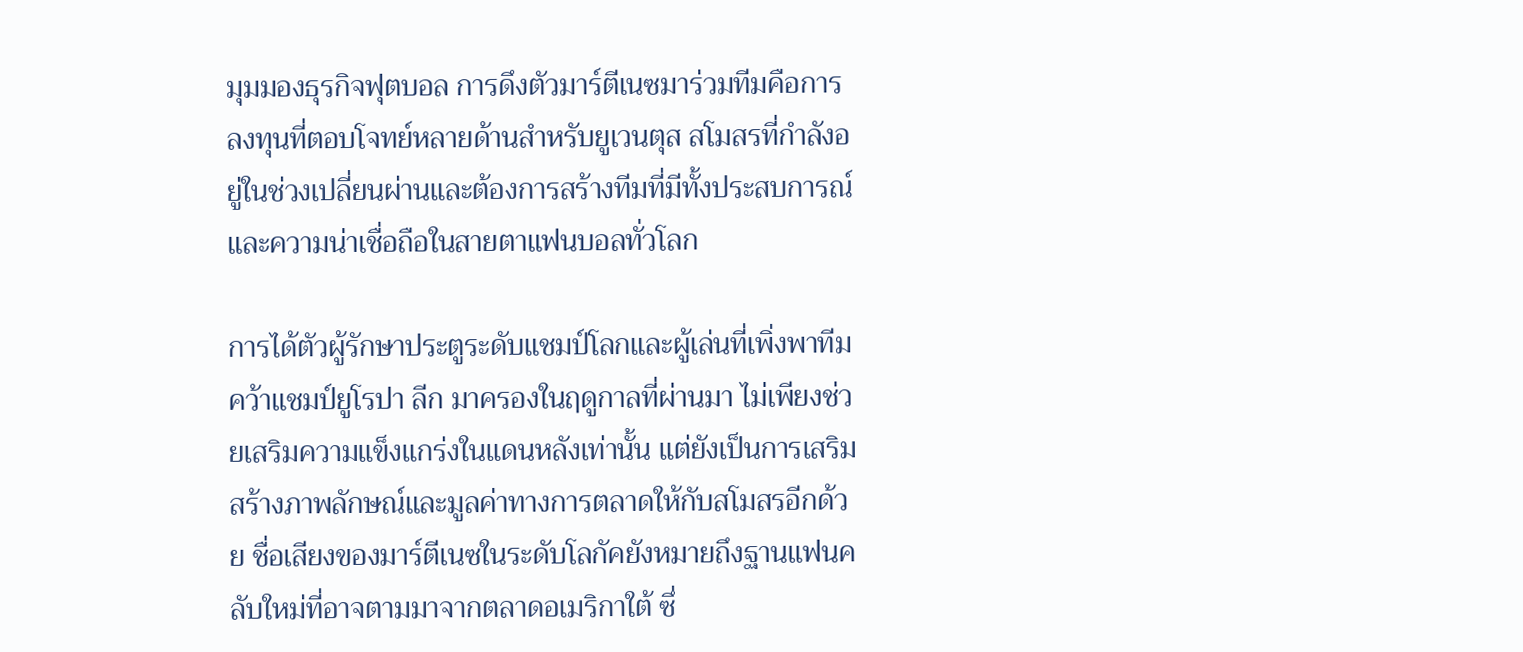มุมมองธุรกิจฟุตบอล การดึงตัวมาร์ตีเนซมาร่วมทีมคือการลงทุนที่ตอบโจทย์หลายด้านสำหรับยูเวนตุส สโมสรที่กำลังอยู่ในช่วงเปลี่ยนผ่านและต้องการสร้างทีมที่มีทั้งประสบการณ์และความน่าเชื่อถือในสายตาแฟนบอลทั่วโลก

การได้ตัวผู้รักษาประตูระดับแชมป์โลกและผู้เล่นที่เพิ่งพาทีมคว้าแชมป์ยูโรปา ลีก มาครองในฤดูกาลที่ผ่านมา ไม่เพียงช่วยเสริมความแข็งแกร่งในแดนหลังเท่านั้น แต่ยังเป็นการเสริมสร้างภาพลักษณ์และมูลค่าทางการตลาดให้กับสโมสรอีกด้วย ชื่อเสียงของมาร์ตีเนซในระดับโลกัคยังหมายถึงฐานแฟนคลับใหม่ที่อาจตามมาจากตลาดอเมริกาใต้ ซึ่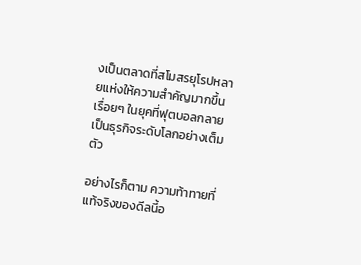งเป็นตลาดที่สโมสรยุโรปหลายแห่งให้ความสำคัญมากขึ้นเรื่อยๆ ในยุคที่ฟุตบอลกลายเป็นธุรกิจระดับโลกอย่างเต็มตัว

อย่างไรก็ตาม ความท้าทายที่แท้จริงของดีลนี้อ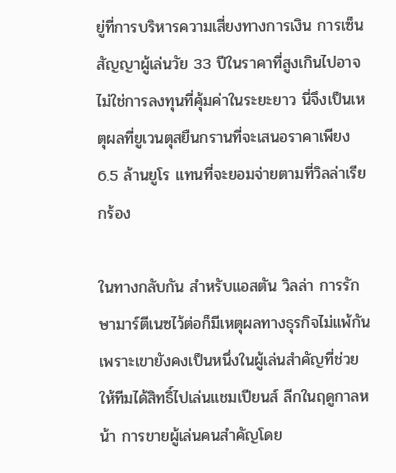ยู่ที่การบริหารความเสี่ยงทางการเงิน การเซ็นสัญญาผู้เล่นวัย 33 ปีในราคาที่สูงเกินไปอาจไม่ใช่การลงทุนที่คุ้มค่าในระยะยาว นี่จึงเป็นเหตุผลที่ยูเวนตุสยืนกรานที่จะเสนอราคาเพียง 6.5 ล้านยูโร แทนที่จะยอมจ่ายตามที่วิลล่าเรียกร้อง

ในทางกลับกัน สำหรับแอสตัน วิลล่า การรักษามาร์ตีเนซไว้ต่อก็มีเหตุผลทางธุรกิจไม่แพ้กัน เพราะเขายังคงเป็นหนึ่งในผู้เล่นสำคัญที่ช่วยให้ทีมได้สิทธิ์ไปเล่นแชมเปียนส์ ลีกในฤดูกาลหน้า การขายผู้เล่นคนสำคัญโดย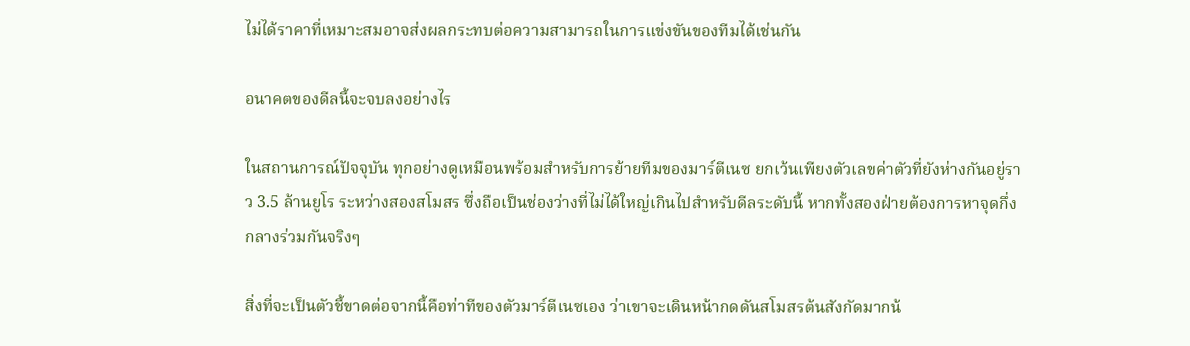ไม่ได้ราคาที่เหมาะสมอาจส่งผลกระทบต่อความสามารถในการแข่งขันของทีมได้เช่นกัน

อนาคตของดีลนี้จะจบลงอย่างไร

ในสถานการณ์ปัจจุบัน ทุกอย่างดูเหมือนพร้อมสำหรับการย้ายทีมของมาร์ตีเนซ ยกเว้นเพียงตัวเลขค่าตัวที่ยังห่างกันอยู่ราว 3.5 ล้านยูโร ระหว่างสองสโมสร ซึ่งถือเป็นช่องว่างที่ไม่ได้ใหญ่เกินไปสำหรับดีลระดับนี้ หากทั้งสองฝ่ายต้องการหาจุดกึ่งกลางร่วมกันจริงๆ

สิ่งที่จะเป็นตัวชี้ขาดต่อจากนี้คือท่าทีของตัวมาร์ตีเนซเอง ว่าเขาจะเดินหน้ากดดันสโมสรต้นสังกัดมากน้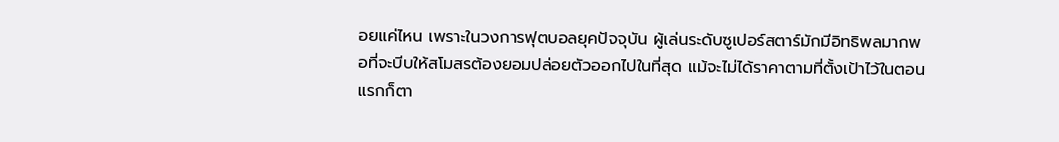อยแค่ไหน เพราะในวงการฟุตบอลยุคปัจจุบัน ผู้เล่นระดับซูเปอร์สตาร์มักมีอิทธิพลมากพอที่จะบีบให้สโมสรต้องยอมปล่อยตัวออกไปในที่สุด แม้จะไม่ได้ราคาตามที่ตั้งเป้าไว้ในตอนแรกก็ตา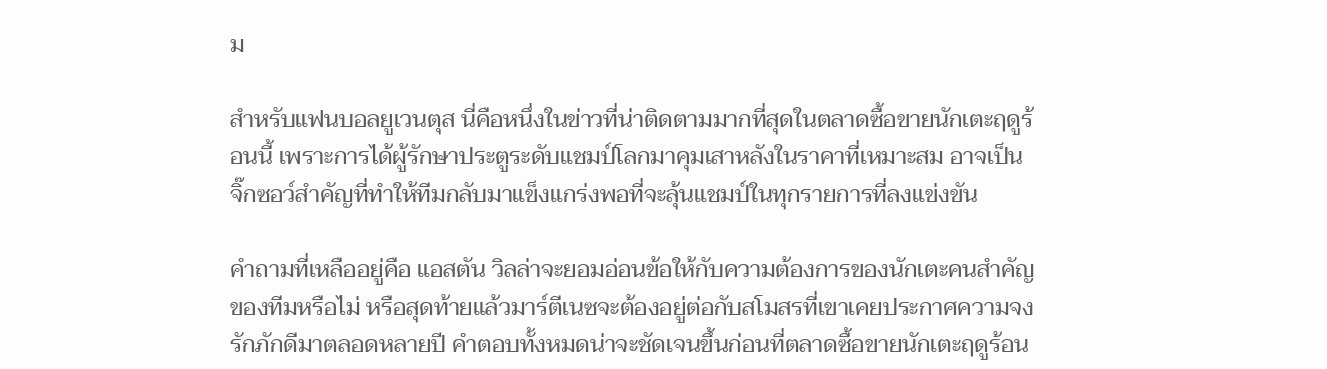ม

สำหรับแฟนบอลยูเวนตุส นี่คือหนึ่งในข่าวที่น่าติดตามมากที่สุดในตลาดซื้อขายนักเตะฤดูร้อนนี้ เพราะการได้ผู้รักษาประตูระดับแชมป์โลกมาคุมเสาหลังในราคาที่เหมาะสม อาจเป็นจิ๊กซอว์สำคัญที่ทำให้ทีมกลับมาแข็งแกร่งพอที่จะลุ้นแชมป์ในทุกรายการที่ลงแข่งขัน

คำถามที่เหลืออยู่คือ แอสตัน วิลล่าจะยอมอ่อนข้อให้กับความต้องการของนักเตะคนสำคัญของทีมหรือไม่ หรือสุดท้ายแล้วมาร์ตีเนซจะต้องอยู่ต่อกับสโมสรที่เขาเคยประกาศความจงรักภักดีมาตลอดหลายปี คำตอบทั้งหมดน่าจะชัดเจนขึ้นก่อนที่ตลาดซื้อขายนักเตะฤดูร้อน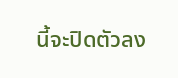นี้จะปิดตัวลง